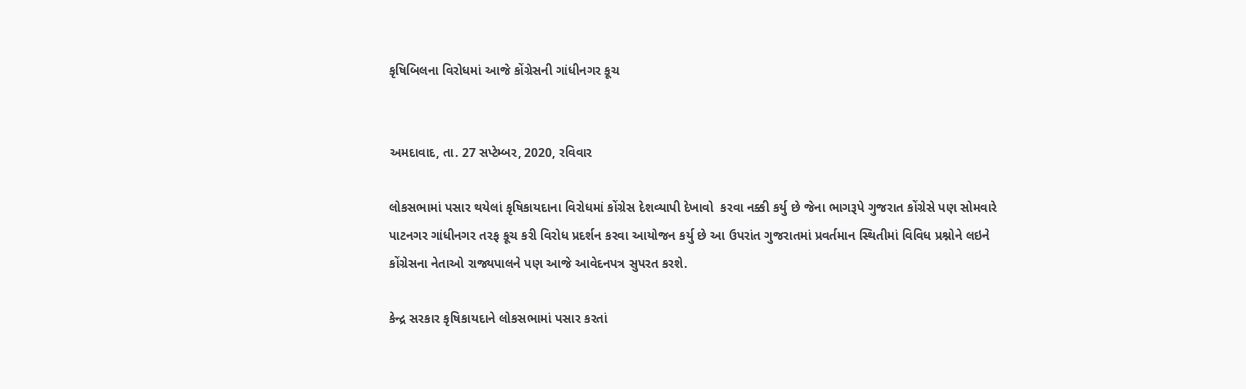કૃષિબિલના વિરોધમાં આજે કોંગ્રેસની ગાંધીનગર કૂચ


અમદાવાદ, તા. 27 સપ્ટેમ્બર, 2020, રવિવાર

લોકસભામાં પસાર થયેલાં કૃષિકાયદાના વિરોધમાં કોંગ્રેસ દેશવ્યાપી દેખાવો  કરવા નક્કી કર્યુ છે જેના ભાગરૂપે ગુજરાત કોંગ્રેસે પણ સોમવારે પાટનગર ગાંધીનગર તરફ કૂચ કરી વિરોધ પ્રદર્શન કરવા આયોજન કર્યુ છે આ ઉપરાંત ગુજરાતમાં પ્રવર્તમાન સ્થિતીમાં વિવિધ પ્રશ્નોને લઇને કોંગ્રેસના નેતાઓ રાજ્યપાલને પણ આજે આવેદનપત્ર સુપરત કરશે.

કેન્દ્ર સરકાર કૃષિકાયદાને લોકસભામાં પસાર કરતાં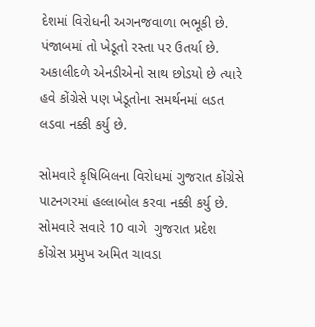દેશમાં વિરોધની અગનજવાળા ભભૂકી છે. પંજાબમાં તો ખેડૂતો રસ્તા પર ઉતર્યા છે. અકાલીદળે એનડીએનો સાથ છોડયો છે ત્યારે હવે કોંગ્રેસે પણ ખેડૂતોના સમર્થનમાં લડત લડવા નક્કી કર્યુ છે.

સોમવારે કૃષિબિલના વિરોધમાં ગુજરાત કોંગ્રેસે પાટનગરમાં હલ્લાબોલ કરવા નક્કી કર્યુ છે. સોમવારે સવારે 10 વાગે  ગુજરાત પ્રદેશ કોંગ્રેસ પ્રમુખ અમિત ચાવડા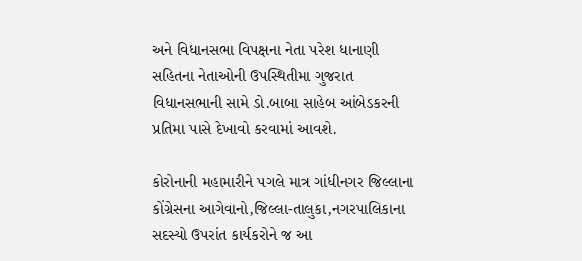અને વિધાનસભા વિપક્ષના નેતા પરેશ ધાનાણી સહિતના નેતાઓની ઉપસ્થિતીમા ગુજરાત વિધાનસભાની સામે ડો.બાબા સાહેબ આંબેડકરની પ્રતિમા પાસે દેખાવો કરવામાં આવશે.

કોરોનાની મહામારીને પગલે માત્ર ગાંધીનગર જિલ્લાના કોંગ્રેસના આગેવાનો,જિલ્લા-તાલુકા,નગરપાલિકાના સદસ્યો ઉપરાંત કાર્યકરોને જ આ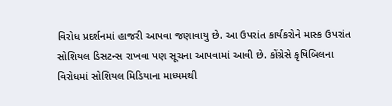વિરોધ પ્રદર્શનમાં હાજરી આપવા જણાવાયુ છે. આ ઉપરાંત કાર્યકરોને માસ્ક ઉપરાંત સોશિયલ ડિસટન્સ રાખવા પણ સૂચના આપવામાં આવી છે. કોંગ્રેસે કૃષિબિલના વિરોધમાં સોશિયલ મિડિયાના માધ્યમથી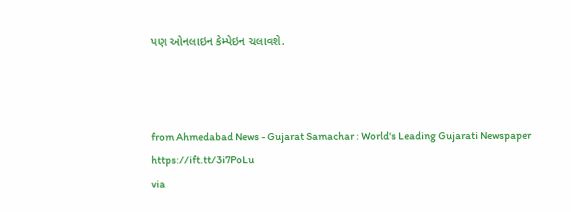પણ ઓનલાઇન કેમ્પેઇન ચલાવશે.



from Ahmedabad News - Gujarat Samachar : World's Leading Gujarati Newspaper https://ift.tt/3i7PoLu
via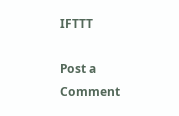IFTTT

Post a Comment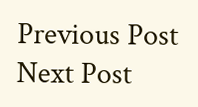Previous Post Next Post